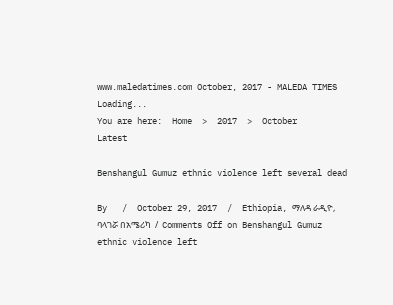www.maledatimes.com October, 2017 - MALEDA TIMES
Loading...
You are here:  Home  >  2017  >  October
Latest

Benshangul Gumuz ethnic violence left several dead

By   /  October 29, 2017  /  Ethiopia, ማለዳ ራዲዮ, ባላገሯ በአሜሪካ  /  Comments Off on Benshangul Gumuz ethnic violence left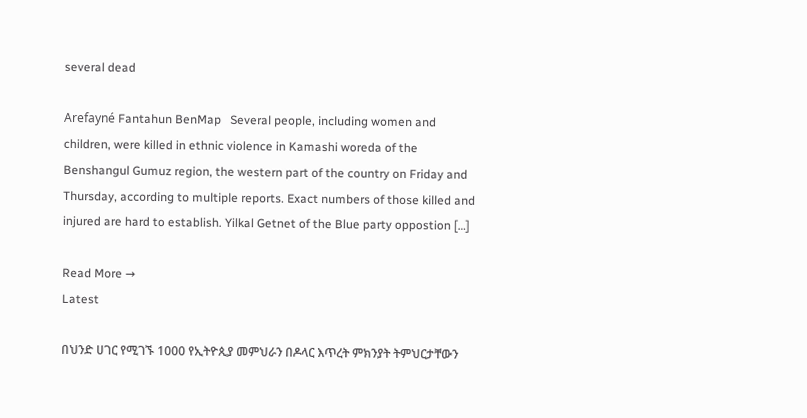several dead

Arefayné Fantahun BenMap   Several people, including women and children, were killed in ethnic violence in Kamashi woreda of the Benshangul Gumuz region, the western part of the country on Friday and Thursday, according to multiple reports. Exact numbers of those killed and injured are hard to establish. Yilkal Getnet of the Blue party oppostion […]

Read More →
Latest

በህንድ ሀገር የሚገኙ 1000 የኢትዮጲያ መምህራን በዶላር እጥረት ምክንያት ትምህርታቸውን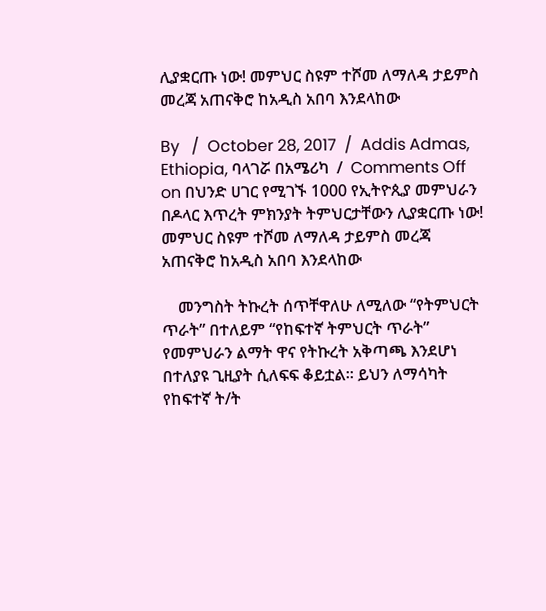ሊያቋርጡ ነው! መምህር ስዩም ተሾመ ለማለዳ ታይምስ መረጃ አጠናቅሮ ከአዲስ አበባ እንደላከው

By   /  October 28, 2017  /  Addis Admas, Ethiopia, ባላገሯ በአሜሪካ  /  Comments Off on በህንድ ሀገር የሚገኙ 1000 የኢትዮጲያ መምህራን በዶላር እጥረት ምክንያት ትምህርታቸውን ሊያቋርጡ ነው! መምህር ስዩም ተሾመ ለማለዳ ታይምስ መረጃ አጠናቅሮ ከአዲስ አበባ እንደላከው

    መንግስት ትኩረት ሰጥቸዋለሁ ለሚለው “የትምህርት ጥራት” በተለይም “የከፍተኛ ትምህርት ጥራት” የመምህራን ልማት ዋና የትኩረት አቅጣጫ እንደሆነ በተለያዩ ጊዚያት ሲለፍፍ ቆይቷል። ይህን ለማሳካት የከፍተኛ ት/ት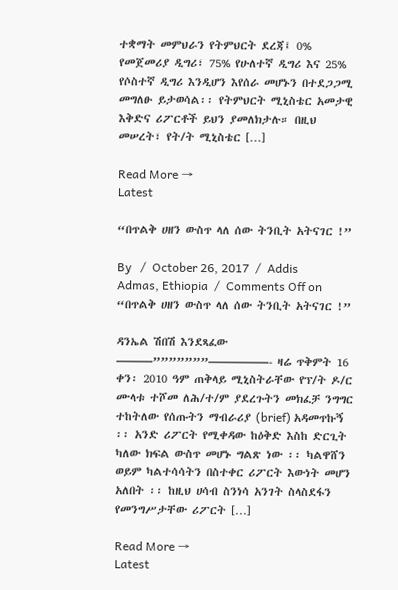ተቋማት መምህራን የትምህርት ደረጃ፤ 0% የመጀመሪያ ዲግሪ፣ 75% የሁለተኛ ዲግሪ እና 25% የሶስተኛ ዲግሪ እንዲሆን እየሰራ መሆኑን በተደጋጋሚ መግለፁ ይታወሳል፡፡ የትምህርት ሚኒስቴር አመታዊ እቅድና ሪፖርቶች ይህን ያመለክታሉ። በዚህ መሠረት፣ የት/ት ሚኒስቴር […]

Read More →
Latest

“በጥልቅ ሀዘን ውስጥ ላለ ሰው ትንቢት አትናገር !”

By   /  October 26, 2017  /  Addis Admas, Ethiopia  /  Comments Off on “በጥልቅ ሀዘን ውስጥ ላለ ሰው ትንቢት አትናገር !”

ዳንኤል ሽበሽ እንደጻፈው ———”””””””—————- ዛሬ ጥቅምት 16 ቀን፡ 2010 ዓም ጠቅላይ ሚኒስትራቸው የፕ/ት ዶ/ር ሙላቱ ተሾመ ለሕ/ተ/ም ያደረጉትን መክፈቻ ንግግር ተከትለው የሰጡትን ማብራሪያ (brief) አዳመጥኩኝ ፡፡ አንድ ሪፖርት የሚቀዳው ከዕቅድ እስከ ድርጊት ካለው ክፍል ውስጥ መሆኑ ግልጽ ነው ፡፡ ካልዋሸን ወይም ካልተሳሳትን በስተቀር ሪፖርት እውነት መሆን አለበት ፡፡ ከዚህ ሀሳብ ስንነሳ አንገት ስላስደፋን የመንግሥታቸው ሪፖርት […]

Read More →
Latest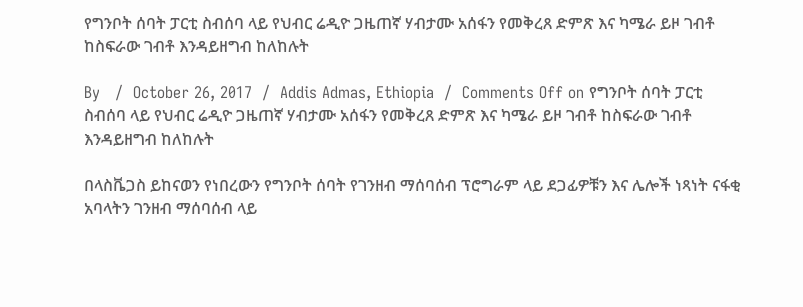የግንቦት ሰባት ፓርቲ ስብሰባ ላይ የህብር ሬዲዮ ጋዜጠኛ ሃብታሙ አሰፋን የመቅረጸ ድምጽ እና ካሜራ ይዞ ገብቶ ከስፍራው ገብቶ እንዳይዘግብ ከለከሉት

By   /  October 26, 2017  /  Addis Admas, Ethiopia  /  Comments Off on የግንቦት ሰባት ፓርቲ ስብሰባ ላይ የህብር ሬዲዮ ጋዜጠኛ ሃብታሙ አሰፋን የመቅረጸ ድምጽ እና ካሜራ ይዞ ገብቶ ከስፍራው ገብቶ እንዳይዘግብ ከለከሉት

በላስቬጋስ ይከናወን የነበረውን የግንቦት ሰባት የገንዘብ ማሰባሰብ ፕሮግራም ላይ ደጋፊዎቹን እና ሌሎች ነጻነት ናፋቂ አባላትን ገንዘብ ማሰባሰብ ላይ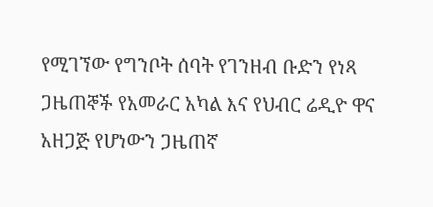የሚገኘው የግንቦት ሰባት የገንዘብ ቡድን የነጻ ጋዜጠኞች የአመራር አካል እና የህብር ሬዲዮ ዋና አዘጋጅ የሆነውን ጋዜጠኛ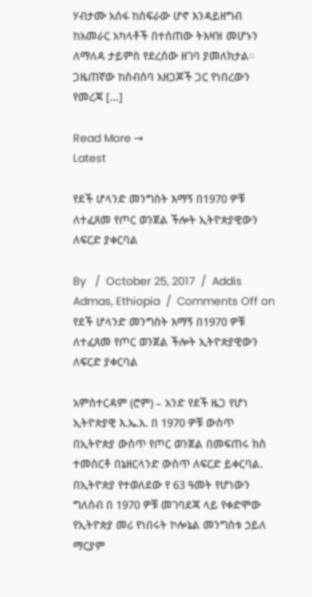ሃብታሙ አሰፋ ከስፍራው ሆኖ እንዳይዘግብ ከአመራር አካላቶች በተሰጠው ትእዛዝ መሆኑን ለማለዳ ታይምስ የደረሰው ዘገባ ያመለክታል። ጋዜጠኛው ከስብሰባ አዘጋጆች ጋር የነበረውን የመረጃ […]

Read More →
Latest

የደች ሆላንድ መንግስት እማኝ በ1970 ዎቹ ለተፈጸመ የጦር ወንጀል ችሎት ኢትዮጵያዊውን ለፍርድ ያቀርባል

By   /  October 25, 2017  /  Addis Admas, Ethiopia  /  Comments Off on የደች ሆላንድ መንግስት እማኝ በ1970 ዎቹ ለተፈጸመ የጦር ወንጀል ችሎት ኢትዮጵያዊውን ለፍርድ ያቀርባል

አምስተርዳም (ሮም) – አንድ የደች ዜጋ የሆነ ኢትዮጵያዊ እ.ኤ.አ. በ 1970 ዎቹ ውስጥ በኢትዮጵያ ውስጥ የጦር ወንጀል በመፍጠሩ ክስ ተመስርቶ በኔዘርላንድ ውስጥ ለፍርድ ይቀርባል. በኢትዮጵያ የተወለደው የ 63 ዓመት የሆነውን ግለሰብ በ 1970 ዎቹ መገባደጃ ላይ የቀድሞው የኢትዮጵያ መሪ የነበሩት ኮሎኔል መንግስቱ ኃይለ ማርያም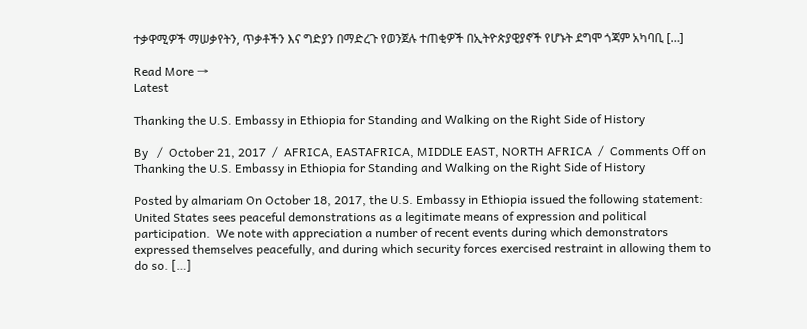ተቃዋሚዎች ማሠቃየትን, ጥቃቶችን እና ግድያን በማድረጉ የወንጀሉ ተጠቂዎች በኢትዮጵያዊያኖች የሆኑት ደግሞ ጎጃም አካባቢ […]

Read More →
Latest

Thanking the U.S. Embassy in Ethiopia for Standing and Walking on the Right Side of History

By   /  October 21, 2017  /  AFRICA, EASTAFRICA, MIDDLE EAST, NORTH AFRICA  /  Comments Off on Thanking the U.S. Embassy in Ethiopia for Standing and Walking on the Right Side of History

Posted by almariam On October 18, 2017, the U.S. Embassy in Ethiopia issued the following statement: United States sees peaceful demonstrations as a legitimate means of expression and political participation.  We note with appreciation a number of recent events during which demonstrators expressed themselves peacefully, and during which security forces exercised restraint in allowing them to do so. […]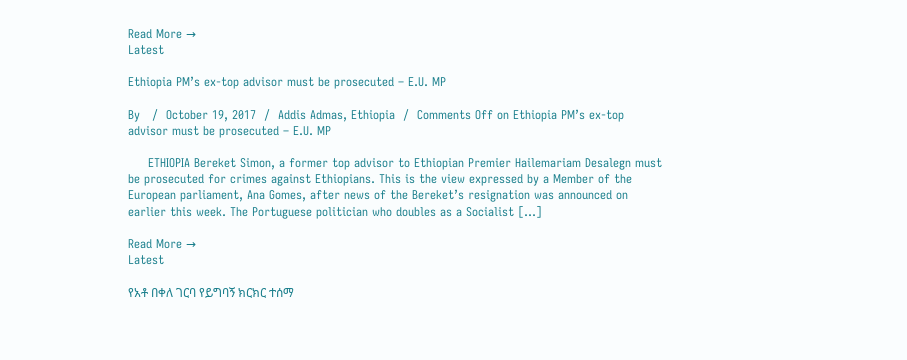Read More →
Latest

Ethiopia PM’s ex-top advisor must be prosecuted – E.U. MP

By   /  October 19, 2017  /  Addis Admas, Ethiopia  /  Comments Off on Ethiopia PM’s ex-top advisor must be prosecuted – E.U. MP

     ETHIOPIA Bereket Simon, a former top advisor to Ethiopian Premier Hailemariam Desalegn must be prosecuted for crimes against Ethiopians. This is the view expressed by a Member of the European parliament, Ana Gomes, after news of the Bereket’s resignation was announced on earlier this week. The Portuguese politician who doubles as a Socialist […]

Read More →
Latest

የአቶ በቀለ ገርባ የይግባኝ ክርክር ተሰማ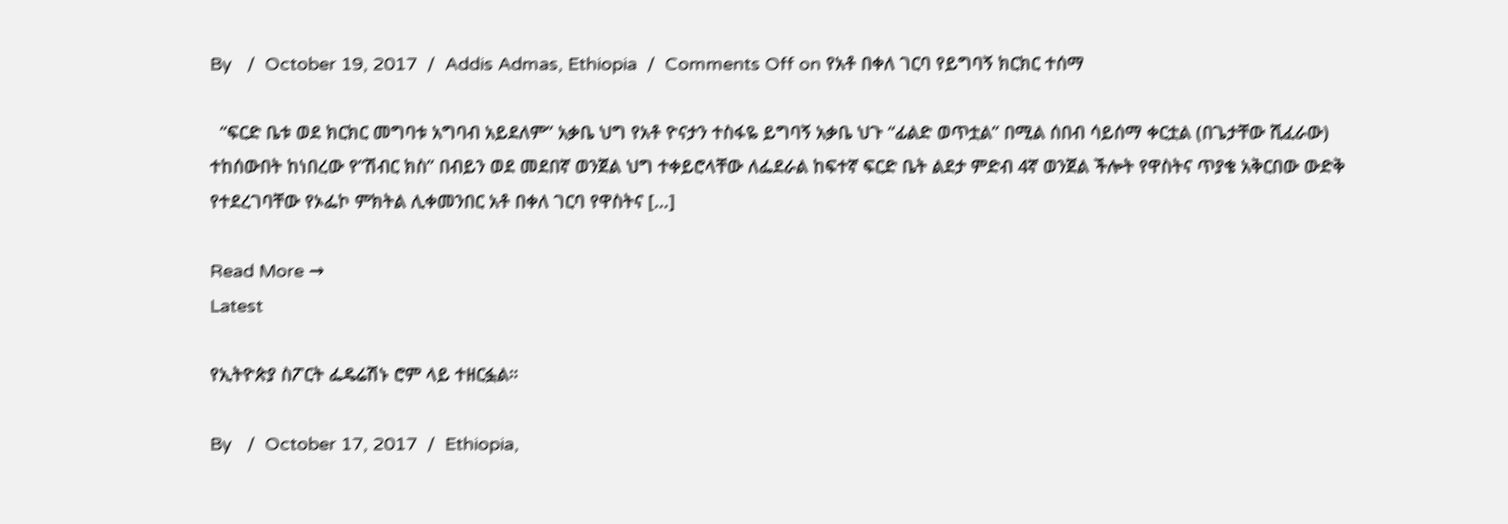By   /  October 19, 2017  /  Addis Admas, Ethiopia  /  Comments Off on የአቶ በቀለ ገርባ የይግባኝ ክርክር ተሰማ

  “ፍርድ ቤቱ ወደ ክርክር መግባቱ አግባብ አይደለም” አቃቤ ህግ የአቶ ዮናታን ተስፋዬ ይግባኝ አቃቤ ህጉ “ፊልድ ወጥቷል” በሚል ሰበብ ሳይሰማ ቀርቷል (በጌታቸው ሺፈራው) ተከሰውበት ከነበረው የ”ሽብር ክስ” በብይን ወደ መደበኛ ወንጀል ህግ ተቀይሮላቸው ለፌደራል ከፍተኛ ፍርድ ቤት ልደታ ምድብ 4ኛ ወንጀል ችሎት የዋስትና ጥያቄ አቅርበው ውድቅ የተደረገባቸው የኦፌኮ ምክትል ሊቀመንበር አቶ በቀለ ገርባ የዋስትና […]

Read More →
Latest

የኢትዮጵያ ስፖርት ፌዴሬሽኑ ሮም ላይ ተዘርፏል።

By   /  October 17, 2017  /  Ethiopia,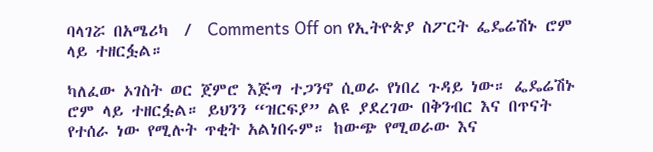ባላገሯ በአሜሪካ  /  Comments Off on የኢትዮጵያ ስፖርት ፌዴሬሽኑ ሮም ላይ ተዘርፏል።

ካለፈው ኦገስት ወር ጀምሮ እጅግ ተጋንኖ ሲወራ የነበረ ጉዳይ ነው። ፌዴሬሽኑ ሮም ላይ ተዘርፏል። ይህንን “ዝርፍያ” ልዩ ያደረገው በቅንብር እና በጥናት የተሰራ ነው የሚሉት ጥቂት አልነበሩም። ከውጭ የሚወራው እና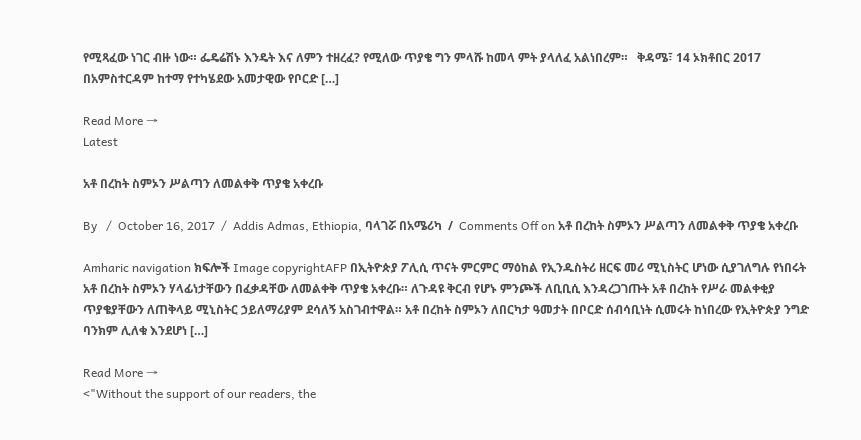የሚጻፈው ነገር ብዙ ነው። ፌዴሬሽኑ እንዴት እና ለምን ተዘረፈ? የሚለው ጥያቄ ግን ምላሹ ከመላ ምት ያላለፈ አልነበረም።   ቅዳሜ፣ 14 ኦክቶበር 2017 በአምስተርዳም ከተማ የተካሄደው አመታዊው የቦርድ […]

Read More →
Latest

አቶ በረከት ስምኦን ሥልጣን ለመልቀቅ ጥያቄ አቀረቡ

By   /  October 16, 2017  /  Addis Admas, Ethiopia, ባላገሯ በአሜሪካ  /  Comments Off on አቶ በረከት ስምኦን ሥልጣን ለመልቀቅ ጥያቄ አቀረቡ

Amharic navigation ክፍሎች Image copyrightAFP በኢትዮጵያ ፖሊሲ ጥናት ምርምር ማዕከል የኢንዱስትሪ ዘርፍ መሪ ሚኒስትር ሆነው ሲያገለግሉ የነበሩት አቶ በረከት ስምኦን ሃላፊነታቸውን በፈቃዳቸው ለመልቀቅ ጥያቄ አቀረቡ። ለጉዳዩ ቅርብ የሆኑ ምንጮች ለቢቢሲ እንዳረጋገጡት አቶ በረከት የሥራ መልቀቂያ ጥያቄያቸውን ለጠቅላይ ሚኒስትር ኃይለማሪያም ደሳለኝ አስገብተዋል። አቶ በረከት ስምኦን ለበርካታ ዓመታት በቦርድ ሰብሳቢነት ሲመሩት ከነበረው የኢትዮጵያ ንግድ ባንክም ሊለቁ እንደሆነ […]

Read More →
<"Without the support of our readers, the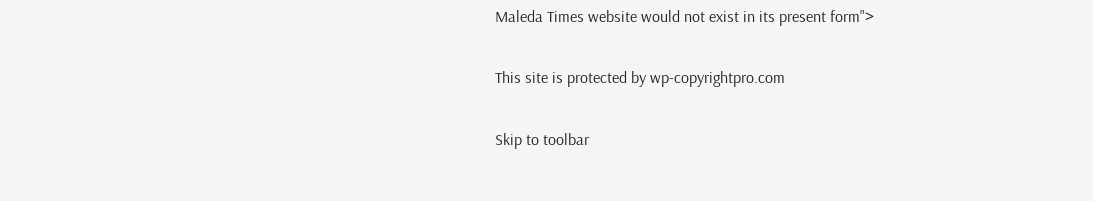Maleda Times website would not exist in its present form">

This site is protected by wp-copyrightpro.com

Skip to toolbar